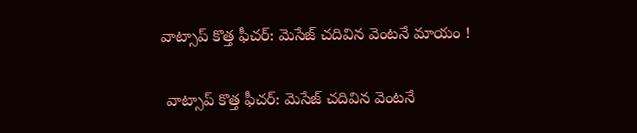వాట్సాప్ కొత్త ఫీచర్: మెసేజ్ చదివిన వెంటనే మాయం !

 వాట్సాప్ కొత్త ఫీచర్: మెసేజ్ చదివిన వెంటనే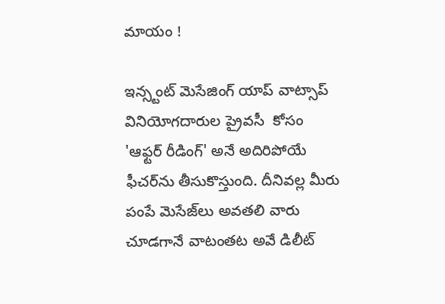మాయం !

ఇన్స్టంట్ మెసేజింగ్ యాప్ వాట్సాప్  వినియోగదారుల ప్రైవసీ  కోసం 'ఆఫ్టర్ రీడింగ్' అనే అదిరిపోయే ఫీచర్‌ను తీసుకొస్తుంది. దీనివల్ల మీరు పంపే మెసేజ్‌లు అవతలి వారు చూడగానే వాటంతట అవే డిలీట్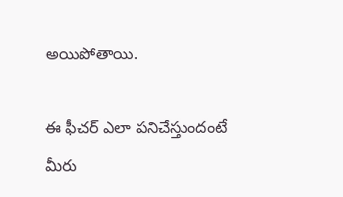అయిపోతాయి.

ఈ ఫీచర్ ఎలా పనిచేస్తుందంటే
మీరు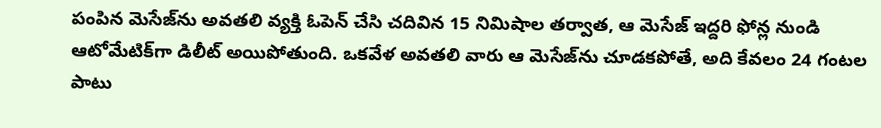పంపిన మెసేజ్‌ను అవతలి వ్యక్తి ఓపెన్ చేసి చదివిన 15 నిమిషాల తర్వాత, ఆ మెసేజ్ ఇద్దరి ఫోన్ల నుండి ఆటోమేటిక్‌గా డిలీట్ అయిపోతుంది. ఒకవేళ అవతలి వారు ఆ మెసేజ్‌ను చూడకపోతే, అది కేవలం 24 గంటల పాటు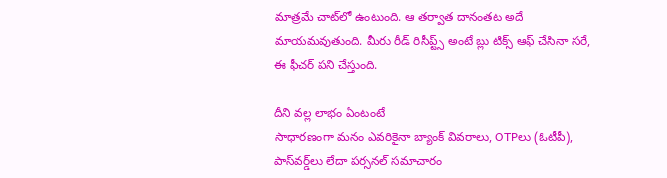మాత్రమే చాట్‌లో ఉంటుంది. ఆ తర్వాత దానంతట అదే మాయమవుతుంది. మీరు రీడ్ రిసీప్ట్స్ అంటే బ్లు టిక్స్ ఆఫ్ చేసినా సరే, ఈ ఫీచర్ పని చేస్తుంది.

దీని వల్ల లాభం ఏంటంటే
సాధారణంగా మనం ఎవరికైనా బ్యాంక్ వివరాలు, OTPలు (ఓటీపీ), పాస్‌వర్డ్‌లు లేదా పర్సనల్ సమాచారం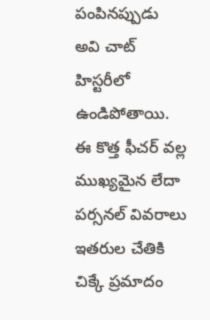పంపినప్పుడు అవి చాట్ హిస్టరీలో ఉండిపోతాయి. ఈ కొత్త ఫీచర్ వల్ల ముఖ్యమైన లేదా పర్సనల్ వివరాలు ఇతరుల చేతికి చిక్కే ప్రమాదం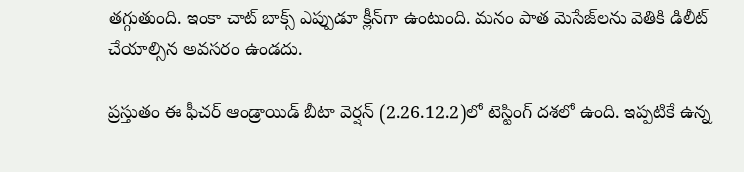తగ్గుతుంది. ఇంకా చాట్ బాక్స్ ఎప్పుడూ క్లీన్‌గా ఉంటుంది. మనం పాత మెసేజ్‌లను వెతికి డిలీట్ చేయాల్సిన అవసరం ఉండదు.

ప్రస్తుతం ఈ ఫీచర్ ఆండ్రాయిడ్ బీటా వెర్షన్ (2.26.12.2)లో టెస్టింగ్ దశలో ఉంది. ఇప్పటికే ఉన్న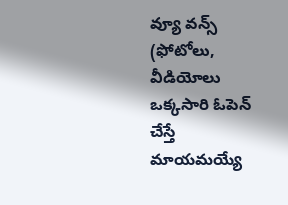వ్యూ వన్స్ (ఫోటోలు, వీడియోలు ఒక్కసారి ఓపెన్ చేస్తే మాయమయ్యే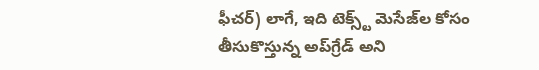ఫీచర్) లాగే, ఇది టెక్స్ట్ మెసేజ్‌ల కోసం తీసుకొస్తున్న అప్‌గ్రేడ్ అని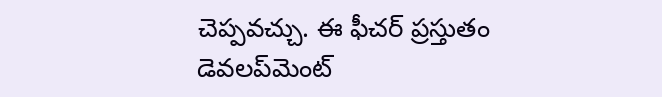చెప్పవచ్చు. ఈ ఫీచర్ ప్రస్తుతం డెవలప్‌మెంట్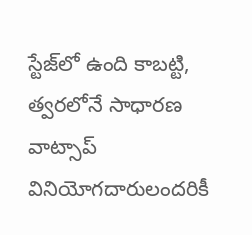స్టేజ్‌లో ఉంది కాబట్టి, త్వరలోనే సాధారణ వాట్సాప్ వినియోగదారులందరికీ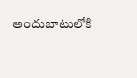అందుబాటులోకి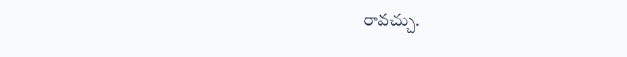రావచ్చు.